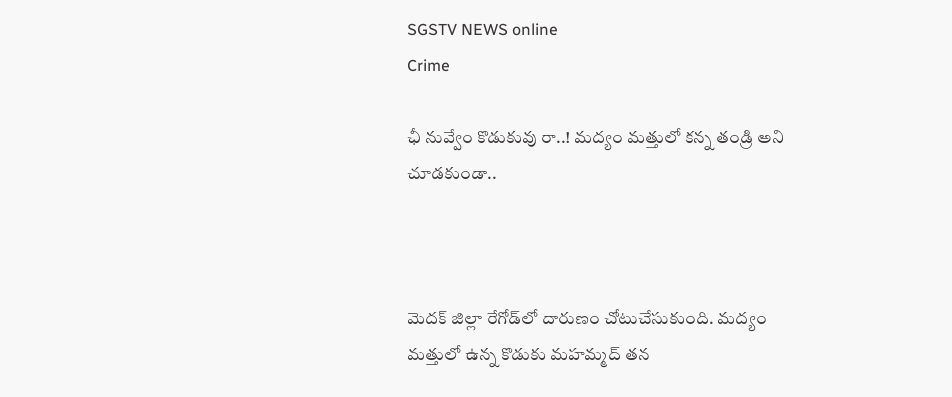SGSTV NEWS online
Crime

ఛీ నువ్వేం కొడుకువు రా..! మద్యం మత్తులో కన్న తండ్రి అని చూడకుండా..



మెదక్ జిల్లా రేగోడ్‌లో దారుణం చోటుచేసుకుంది. మద్యం మత్తులో ఉన్న కొడుకు మహమ్మద్ తన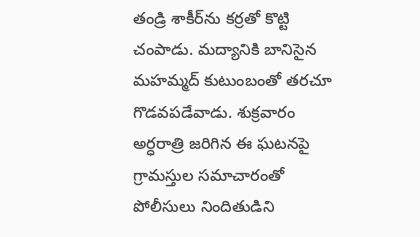తండ్రి శాకీర్‌ను కర్రతో కొట్టి చంపాడు. మద్యానికి బానిసైన మహమ్మద్ కుటుంబంతో తరచూ గొడవపడేవాడు. శుక్రవారం అర్ధరాత్రి జరిగిన ఈ ఘటనపై గ్రామస్తుల సమాచారంతో పోలీసులు నిందితుడిని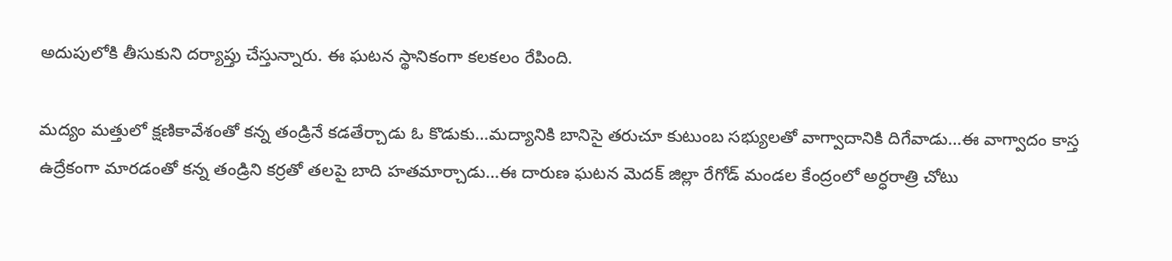అదుపులోకి తీసుకుని దర్యాప్తు చేస్తున్నారు. ఈ ఘటన స్థానికంగా కలకలం రేపింది.

మద్యం మత్తులో క్షణికావేశంతో కన్న తండ్రినే కడతేర్చాడు ఓ కొడుకు…మద్యానికి బానిసై తరుచూ కుటుంబ సభ్యులతో వాగ్వాదానికి దిగేవాడు…ఈ వాగ్వాదం కాస్త ఉద్రేకంగా మారడంతో కన్న తండ్రిని కర్రతో తలపై బాది హతమార్చాడు…ఈ దారుణ ఘటన మెదక్ జిల్లా రేగోడ్ మండల కేంద్రంలో అర్ధరాత్రి చోటు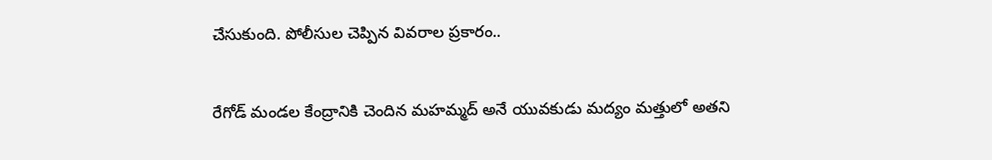చేసుకుంది. పోలీసుల చెప్పిన వివరాల ప్రకారం..


రేగోడ్ మండల కేంద్రానికి చెందిన మహమ్మద్ అనే యువకుడు మద్యం మత్తులో అతని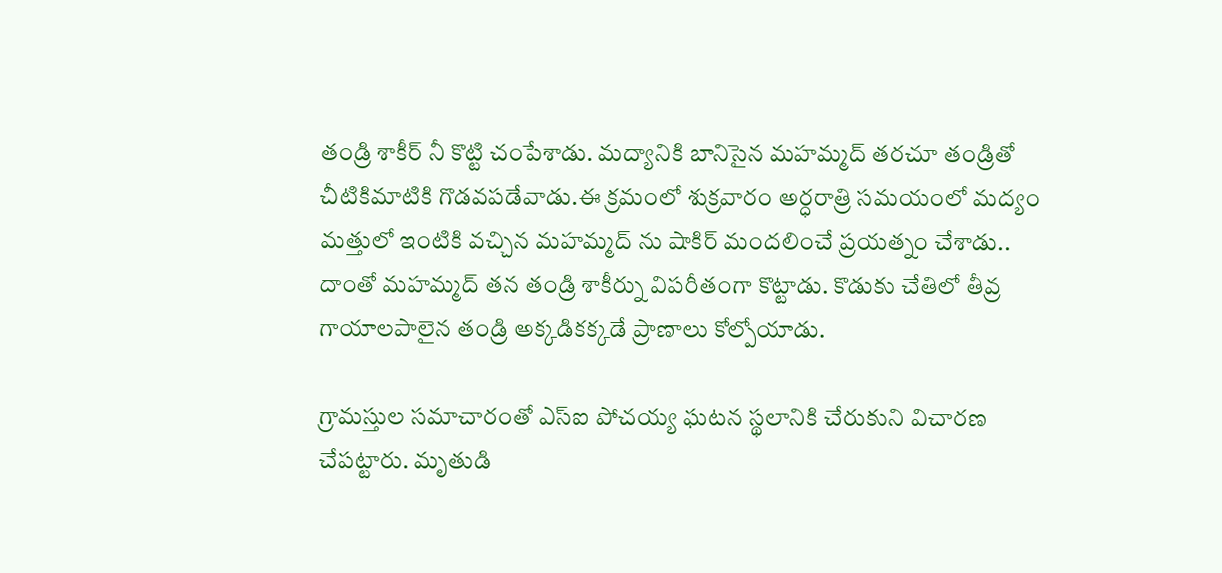తండ్రి శాకీర్ నీ కొట్టి చంపేశాడు. మద్యానికి బానిసైన మహమ్మద్ తరచూ తండ్రితో చీటికిమాటికి గొడవపడేవాడు.ఈ క్రమంలో శుక్రవారం అర్ధరాత్రి సమయంలో మద్యం మత్తులో ఇంటికి వచ్చిన మహమ్మద్ ను షాకిర్ మందలించే ప్రయత్నం చేశాడు.. దాంతో మహమ్మద్ తన తండ్రి శాకీర్ను విపరీతంగా కొట్టాడు. కొడుకు చేతిలో తీవ్ర గాయాలపాలైన తండ్రి అక్కడికక్కడే ప్రాణాలు కోల్పోయాడు.

గ్రామస్తుల సమాచారంతో ఎస్ఐ పోచయ్య ఘటన స్థలానికి చేరుకుని విచారణ చేపట్టారు. మృతుడి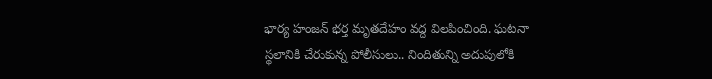భార్య హంజన్ భర్త మృతదేహం వద్ద విలపించింది. ఘటనా స్థలానికి చేరుకున్న పోలీసులు.. నిందితున్ని అదుపులోకి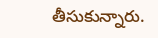తీసుకున్నారు.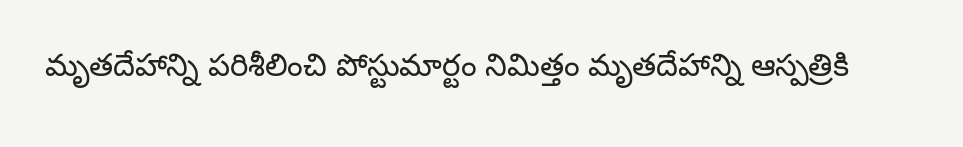మృతదేహాన్ని పరిశీలించి పోస్టుమార్టం నిమిత్తం మృతదేహాన్ని ఆస్పత్రికి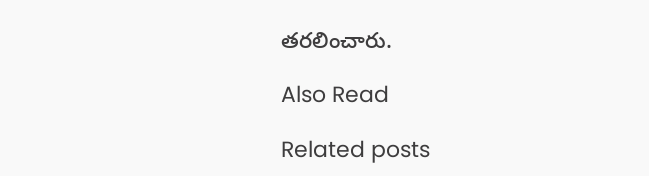తరలించారు.

Also Read

Related posts